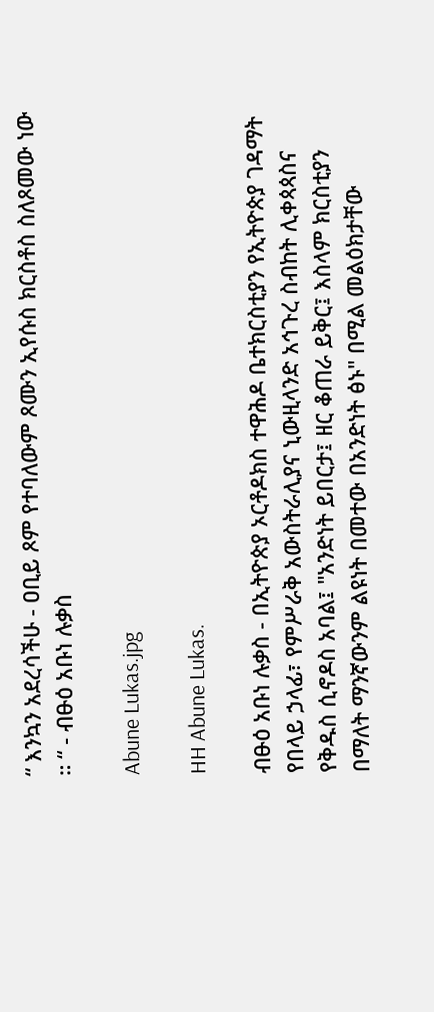“ እንኳን አደረሳችሁ - ዐቢይ ጾም የተባለውም ጾሙን ኢየሱስ ክርስቶስ ስለጾመው ነው ። “ - ብፁዕ አቡነ ሉቃስ

Abune Lukas.jpg

HH Abune Lukas.

ብፁዕ አቡነ ሉቃስ - በኢትዮጵያ ኦርቶዶክስ ተዋሕዶ ቤተክርስቲያን የኢትዮጵያ ገዳማት የበላይ ኃላፊ፣ የምሥራቅ አውስትራሊያና ኒውዚላንድ አኅጉረ ስብከት ሊቀጳጳስና የቅዱስ ሲኖዶስ አባል፤ "አንድነት ይበርታ፤ ዘር ቆጠራ ይቅር፤ እስላም ክርስቲያን በማለት ማንኛውንም ልዩነት በመተው በአንድነት ፅኑ" በሚል መልዕክታቸው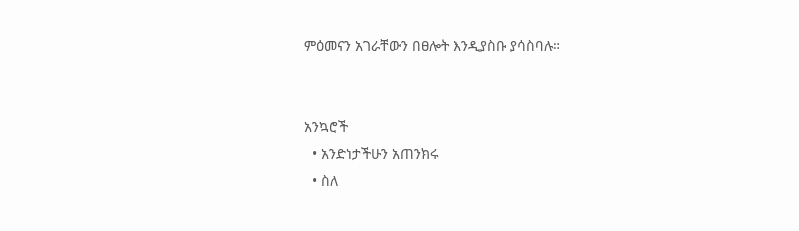ምዕመናን አገራቸውን በፀሎት እንዲያስቡ ያሳስባሉ።


አንኳሮች
  • አንድነታችሁን አጠንክሩ
  • ስለ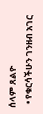ሰላም ጸልዮ
  • የቁርሳችሁን ገንዘብ አገር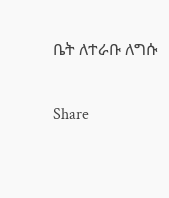ቤት ለተራቡ ለግሱ

Share